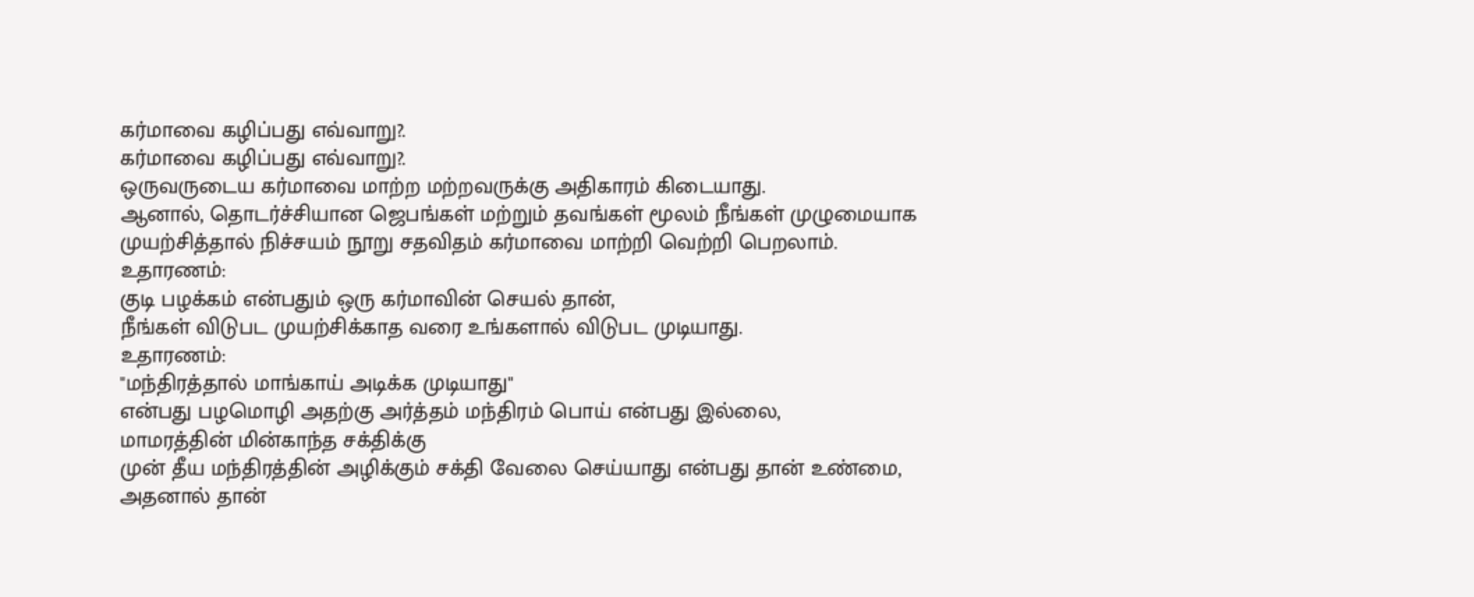கர்மாவை கழிப்பது எவ்வாறு?.
கர்மாவை கழிப்பது எவ்வாறு?.
ஒருவருடைய கர்மாவை மாற்ற மற்றவருக்கு அதிகாரம் கிடையாது.
ஆனால், தொடர்ச்சியான ஜெபங்கள் மற்றும் தவங்கள் மூலம் நீங்கள் முழுமையாக முயற்சித்தால் நிச்சயம் நூறு சதவிதம் கர்மாவை மாற்றி வெற்றி பெறலாம்.
உதாரணம்:
குடி பழக்கம் என்பதும் ஒரு கர்மாவின் செயல் தான்,
நீங்கள் விடுபட முயற்சிக்காத வரை உங்களால் விடுபட முடியாது.
உதாரணம்:
"மந்திரத்தால் மாங்காய் அடிக்க முடியாது"
என்பது பழமொழி அதற்கு அர்த்தம் மந்திரம் பொய் என்பது இல்லை,
மாமரத்தின் மின்காந்த சக்திக்கு
முன் தீய மந்திரத்தின் அழிக்கும் சக்தி வேலை செய்யாது என்பது தான் உண்மை,
அதனால் தான்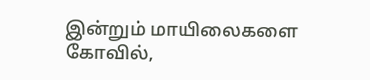இன்றும் மாயிலைகளை கோவில்,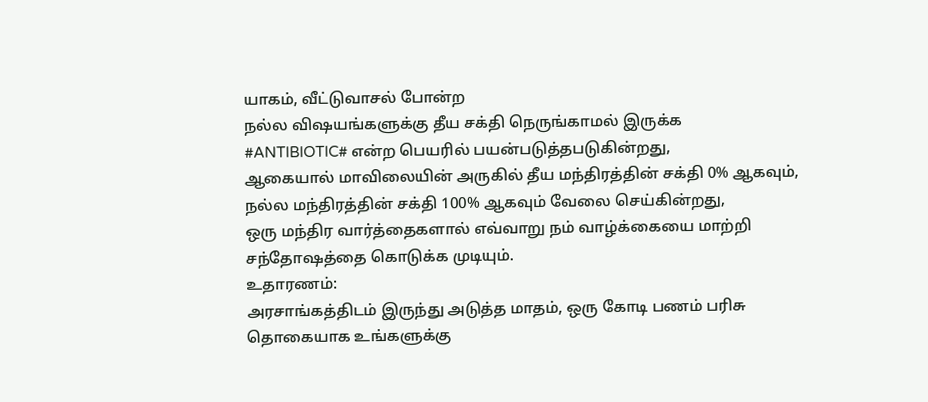யாகம், வீட்டுவாசல் போன்ற
நல்ல விஷயங்களுக்கு தீய சக்தி நெருங்காமல் இருக்க
#ANTIBIOTIC# என்ற பெயரில் பயன்படுத்தபடுகின்றது,
ஆகையால் மாவிலையின் அருகில் தீய மந்திரத்தின் சக்தி 0% ஆகவும்,
நல்ல மந்திரத்தின் சக்தி 100% ஆகவும் வேலை செய்கின்றது,
ஒரு மந்திர வார்த்தைகளால் எவ்வாறு நம் வாழ்க்கையை மாற்றி சந்தோஷத்தை கொடுக்க முடியும்.
உதாரணம்:
அரசாங்கத்திடம் இருந்து அடுத்த மாதம், ஒரு கோடி பணம் பரிசு தொகையாக உங்களுக்கு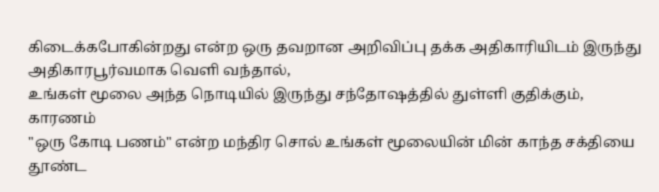கிடைக்கபோகின்றது என்ற ஒரு தவறான அறிவிப்பு தக்க அதிகாரியிடம் இருந்து அதிகாரபூர்வமாக வெளி வந்தால்,
உங்கள் மூலை அந்த நொடியில் இருந்து சந்தோஷத்தில் துள்ளி குதிக்கும்,
காரணம்
"ஒரு கோடி பணம்" என்ற மந்திர சொல் உங்கள் மூலையின் மின் காந்த சக்தியை தூண்ட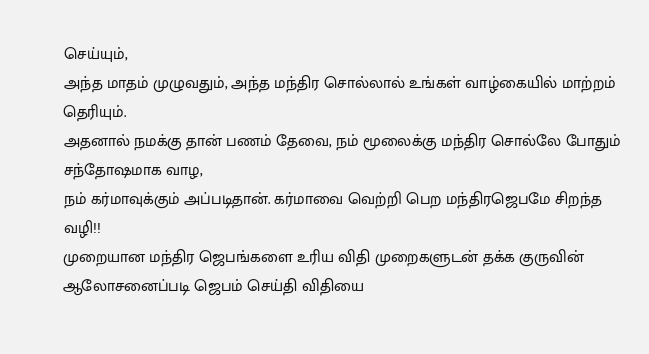செய்யும்,
அந்த மாதம் முழுவதும், அந்த மந்திர சொல்லால் உங்கள் வாழ்கையில் மாற்றம் தெரியும்.
அதனால் நமக்கு தான் பணம் தேவை, நம் மூலைக்கு மந்திர சொல்லே போதும் சந்தோஷமாக வாழ,
நம் கர்மாவுக்கும் அப்படிதான். கர்மாவை வெற்றி பெற மந்திரஜெபமே சிறந்த வழி!!
முறையான மந்திர ஜெபங்களை உரிய விதி முறைகளுடன் தக்க குருவின் ஆலோசனைப்படி ஜெபம் செய்தி விதியை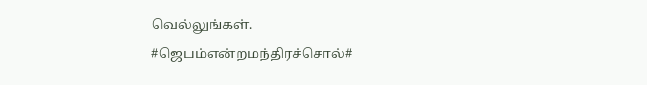வெல்லுங்கள்.
#ஜெபம்என்றமந்திரச்சொல்#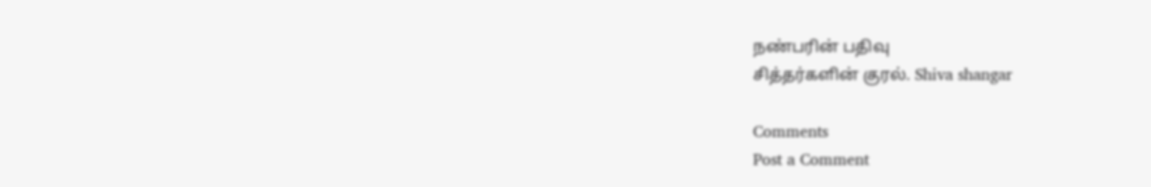நண்பரின் பதிவு
சித்தர்களின் குரல். Shiva shangar

Comments
Post a Comment